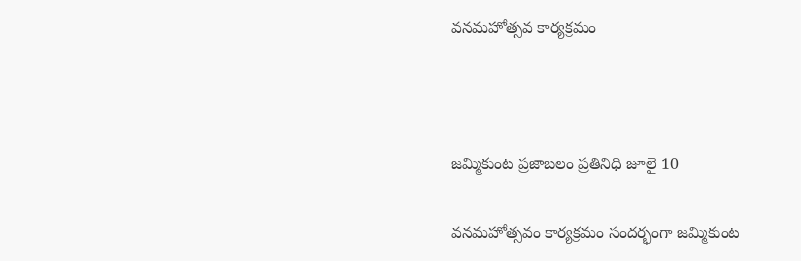వనమహోత్సవ కార్యక్రమం



జమ్మికుంట ప్రజాబలం ప్రతినిధి జూలై 10

వనమహోత్సవం కార్యక్రమం సందర్భంగా జమ్మికుంట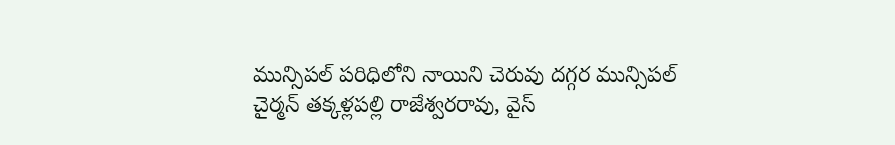మున్సిపల్ పరిధిలోని నాయిని చెరువు దగ్గర మున్సిపల్ చైర్మన్ తక్కళ్లపల్లి రాజేశ్వరరావు, వైస్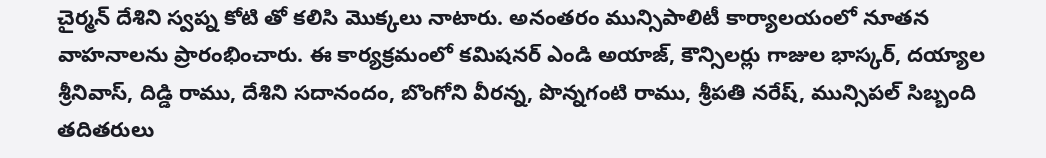చైర్మన్ దేశిని స్వప్న కోటి తో కలిసి మొక్కలు నాటారు. అనంతరం మున్సిపాలిటీ కార్యాలయంలో నూతన వాహనాలను ప్రారంభించారు. ఈ కార్యక్రమంలో కమిషనర్ ఎండి అయాజ్, కౌన్సిలర్లు గాజుల భాస్కర్, దయ్యాల శ్రీనివాస్, దిడ్డి రాము, దేశిని సదానందం, బొంగోని వీరన్న, పొన్నగంటి రాము, శ్రీపతి నరేష్, మున్సిపల్ సిబ్బంది తదితరులు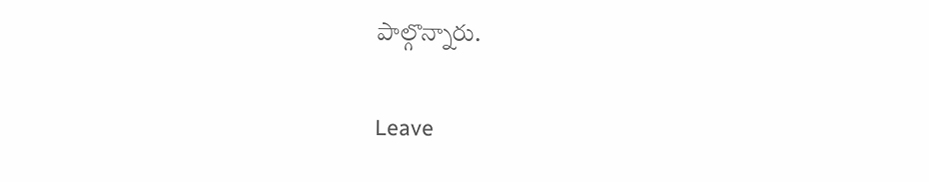పాల్గొన్నారు.

Leave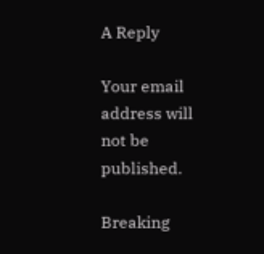A Reply

Your email address will not be published.

Breaking